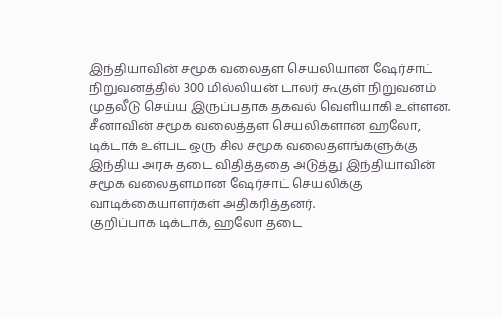இந்தியாவின் சமூக வலைதள செயலியான ஷேர்சாட் நிறுவனத்தில் 300 மில்லியன் டாலர் கூகுள் நிறுவனம் முதலீடு செய்ய இருப்பதாக தகவல் வெளியாகி உள்ளன.
சீனாவின் சமூக வலைத்தள செயலிகளான ஹலோ, டிக்டாக் உள்பட ஒரு சில சமூக வலைதளங்களுக்கு இந்திய அரசு தடை விதித்ததை அடுத்து இந்தியாவின் சமூக வலைதளமான ஷேர்சாட் செயலிக்கு வாடிக்கையாளர்கள் அதிகரித்தனர்.
குறிப்பாக டிக்டாக், ஹலோ தடை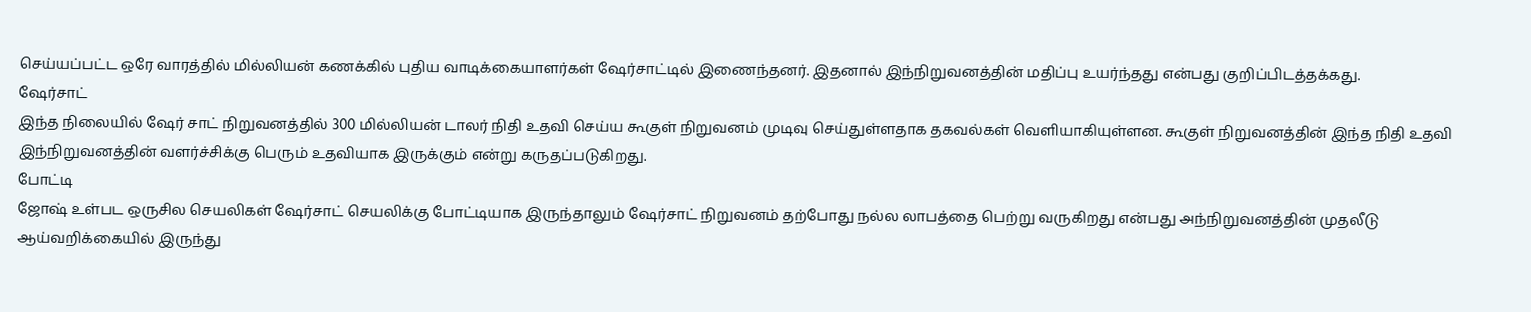செய்யப்பட்ட ஒரே வாரத்தில் மில்லியன் கணக்கில் புதிய வாடிக்கையாளர்கள் ஷேர்சாட்டில் இணைந்தனர். இதனால் இந்நிறுவனத்தின் மதிப்பு உயர்ந்தது என்பது குறிப்பிடத்தக்கது.
ஷேர்சாட்
இந்த நிலையில் ஷேர் சாட் நிறுவனத்தில் 300 மில்லியன் டாலர் நிதி உதவி செய்ய கூகுள் நிறுவனம் முடிவு செய்துள்ளதாக தகவல்கள் வெளியாகியுள்ளன. கூகுள் நிறுவனத்தின் இந்த நிதி உதவி இந்நிறுவனத்தின் வளர்ச்சிக்கு பெரும் உதவியாக இருக்கும் என்று கருதப்படுகிறது.
போட்டி
ஜோஷ் உள்பட ஒருசில செயலிகள் ஷேர்சாட் செயலிக்கு போட்டியாக இருந்தாலும் ஷேர்சாட் நிறுவனம் தற்போது நல்ல லாபத்தை பெற்று வருகிறது என்பது அந்நிறுவனத்தின் முதலீடு ஆய்வறிக்கையில் இருந்து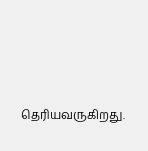தெரியவருகிறது.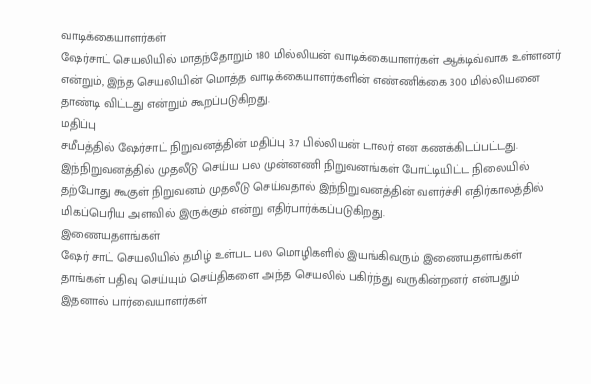வாடிக்கையாளர்கள்
ஷேர்சாட் செயலியில் மாதந்தோறும் 180 மில்லியன் வாடிக்கையாளர்கள் ஆக்டிவ்வாக உள்ளனர் என்றும், இந்த செயலியின் மொத்த வாடிக்கையாளர்களின் எண்ணிக்கை 300 மில்லியனை தாண்டி விட்டது என்றும் கூறப்படுகிறது.
மதிப்பு
சமீபத்தில் ஷேர்சாட் நிறுவனத்தின் மதிப்பு 3.7 பில்லியன் டாலர் என கணக்கிடப்பட்டது. இந்நிறுவனத்தில் முதலீடு செய்ய பல முன்னணி நிறுவனங்கள் போட்டியிட்ட நிலையில் தற்போது கூகுள் நிறுவனம் முதலீடு செய்வதால் இந்நிறுவனத்தின் வளர்ச்சி எதிர்காலத்தில் மிகப்பெரிய அளவில் இருக்கும் என்று எதிர்பார்க்கப்படுகிறது.
இணையதளங்கள்
ஷேர் சாட் செயலியில் தமிழ் உள்பட பல மொழிகளில் இயங்கிவரும் இணையதளங்கள் தாங்கள் பதிவு செய்யும் செய்திகளை அந்த செயலில் பகிர்ந்து வருகின்றனர் என்பதும் இதனால் பார்வையாளர்கள்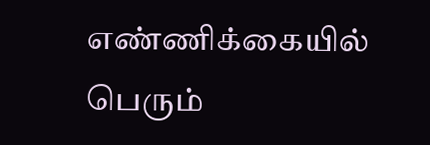எண்ணிக்கையில் பெரும்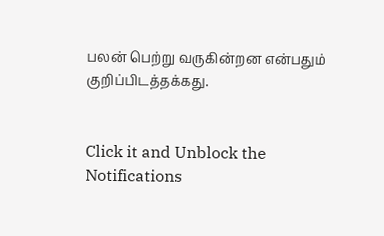பலன் பெற்று வருகின்றன என்பதும் குறிப்பிடத்தக்கது.


Click it and Unblock the Notifications